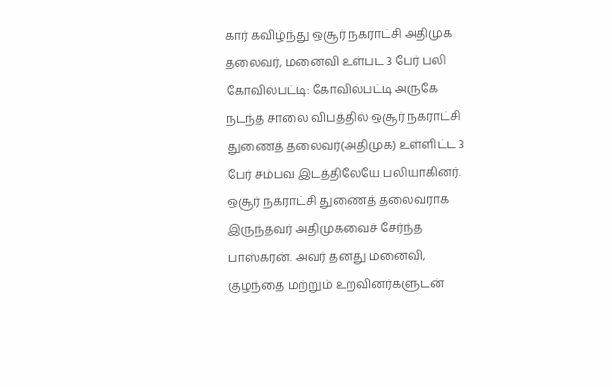கார் கவிழ்ந்து ஒசூர் நகராட்சி அதிமுக தலைவர், மனைவி உள்பட 3 பேர் பலி
கோவில்பட்டி: கோவில்பட்டி அருகே நடந்த சாலை விபத்தில் ஒசூர் நகராட்சி துணைத் தலைவர்(அதிமுக) உள்ளிட்ட 3 பேர் சம்பவ இடத்திலேயே பலியாகினர்.
ஒசூர் நகராட்சி துணைத் தலைவராக இருந்தவர் அதிமுகவைச் சேர்ந்த பாஸ்கரன். அவர் தனது மனைவி, குழந்தை மற்றும் உறவினர்களுடன்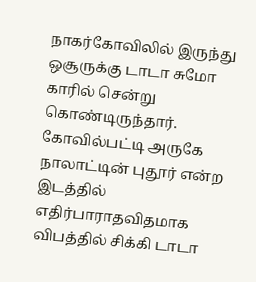நாகர்கோவிலில் இருந்து ஒசூருக்கு டாடா சுமோ காரில் சென்று கொண்டிருந்தார். கோவில்பட்டி அருகே நாலாட்டின் புதூர் என்ற இடத்தில் எதிர்பாராதவிதமாக விபத்தில் சிக்கி டாடா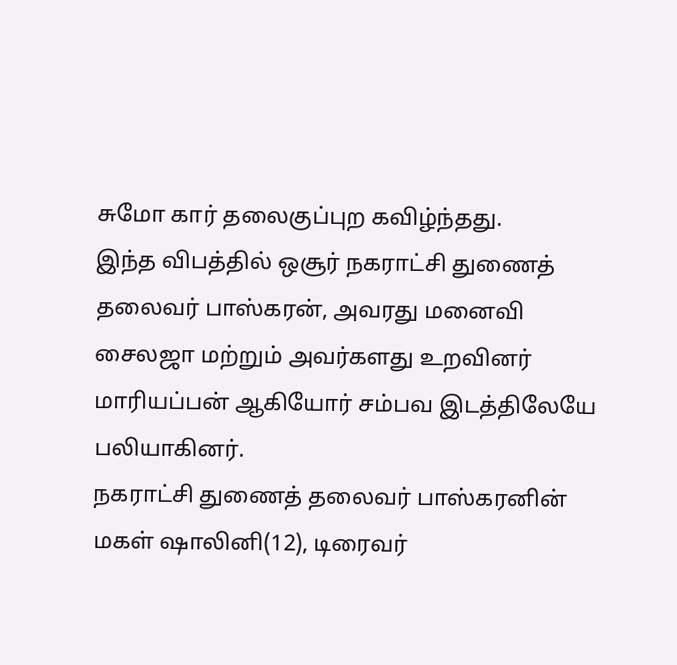சுமோ கார் தலைகுப்புற கவிழ்ந்தது.
இந்த விபத்தில் ஒசூர் நகராட்சி துணைத் தலைவர் பாஸ்கரன், அவரது மனைவி சைலஜா மற்றும் அவர்களது உறவினர் மாரியப்பன் ஆகியோர் சம்பவ இடத்திலேயே பலியாகினர்.
நகராட்சி துணைத் தலைவர் பாஸ்கரனின் மகள் ஷாலினி(12), டிரைவர்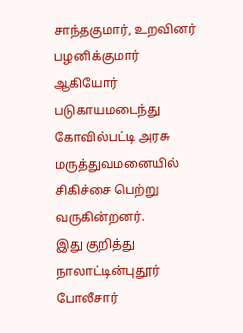சாந்தகுமார், உறவினர் பழனிக்குமார் ஆகியோர் படுகாயமடைந்து கோவில்பட்டி அரசு மருத்துவமனையில் சிகிச்சை பெற்று வருகின்றனர்.
இது குறித்து நாலாட்டின்புதூர் போலீசார்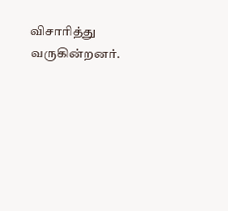விசாரித்து வருகின்றனர்.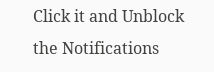Click it and Unblock the Notifications